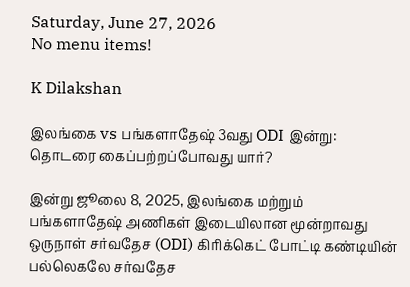Saturday, June 27, 2026
No menu items!

K Dilakshan

இலங்கை vs பங்களாதேஷ் 3வது ODI இன்று: தொடரை கைப்பற்றப்போவது யார்?

இன்று ஜூலை 8, 2025, இலங்கை மற்றும் பங்களாதேஷ் அணிகள் இடையிலான மூன்றாவது ஒருநாள் சர்வதேச (ODI) கிரிக்கெட் போட்டி கண்டியின் பல்லெகலே சர்வதேச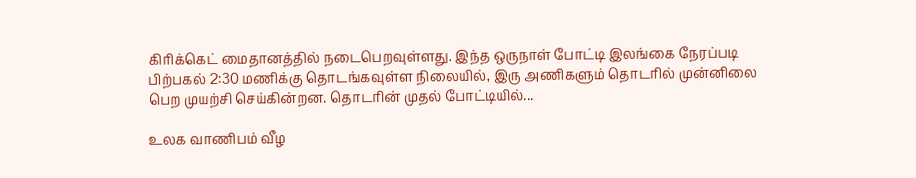கிரிக்கெட் மைதானத்தில் நடைபெறவுள்ளது. இந்த ஒருநாள் போட்டி இலங்கை நேரப்படி பிற்பகல் 2:30 மணிக்கு தொடங்கவுள்ள நிலையில், இரு அணிகளும் தொடரில் முன்னிலை பெற முயற்சி செய்கின்றன. தொடரின் முதல் போட்டியில்...

உலக வாணிபம் வீழ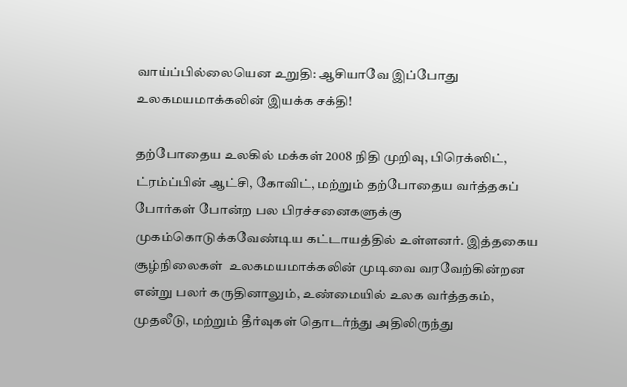வாய்ப்பில்லையென உறுதி: ஆசியாவே இப்போது உலகமயமாக்கலின் இயக்க சக்தி!

தற்போதைய உலகில் மக்கள் 2008 நிதி முறிவு, பிரெக்ஸிட், ட்ரம்ப்பின் ஆட்சி, கோவிட், மற்றும் தற்போதைய வர்த்தகப் போர்கள் போன்ற பல பிரச்சனைகளுக்கு முகம்கொடுக்கவேண்டிய கட்டாயத்தில் உள்ளனர். இத்தகைய சூழ்நிலைகள்  உலகமயமாக்கலின் முடிவை வரவேற்கின்றன என்று பலர் கருதினாலும், உண்மையில் உலக வர்த்தகம், முதலீடு, மற்றும் தீர்வுகள் தொடர்ந்து அதிலிருந்து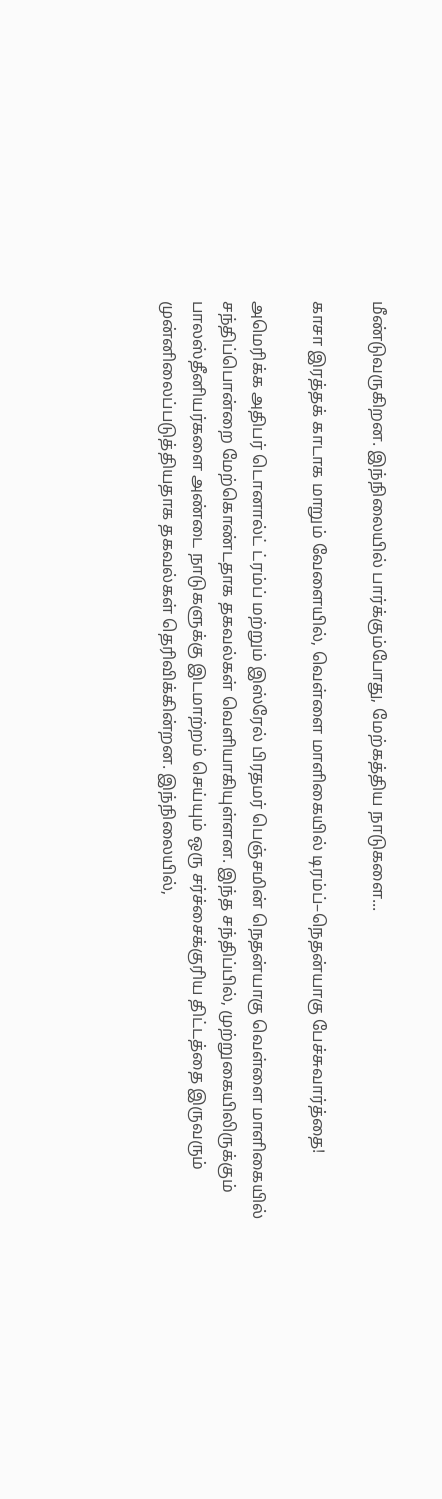மீண்டுவருகிறன. இந்நிலையில் பார்க்கும்போது, மேற்கத்திய நாடுகளை...

காசா இரத்தக் காடாக மாறும் வேளையில், வெள்ளை மாளிகையில் டிரம்ப்–நெதன்யாகு பேச்சுவார்த்தை!

அமெரிக்க அதிபர் டொனால்ட் ட்ரம்ப் மற்றும் இஸ்ரேல் பிரதமர் பெஞ்சமின் நெதன்யாகு வெள்ளை மாளிகையில் சந்திப்பொன்றை மேற்கொண்டதாக தகவல்கள் வெளியாகியுள்ளன. இந்த சந்திப்பில், முற்றுகையிலிருக்கும் பாலஸ்தீனியர்களை அண்டை நாடுகளுக்கு இடமாற்றம் செய்யும் ஒரு சர்ச்சைக்குரிய திட்டத்தை இருவரும் முன்னிலைப்படுத்தியதாக தகவல்கள் தெரிவிக்கின்றன. இந்நிலையில்,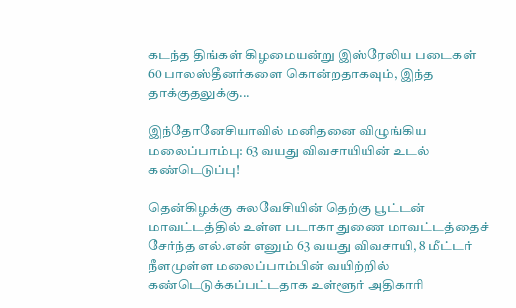கடந்த திங்கள் கிழமையன்று இஸ்ரேலிய படைகள் 60 பாலஸ்தீனர்களை கொன்றதாகவும், இந்த தாக்குதலுக்கு...

இந்தோனேசியாவில் மனிதனை விழுங்கிய மலைப்பாம்பு: 63 வயது விவசாயியின் உடல் கண்டெடுப்பு!

தென்கிழக்கு சுலவேசியின் தெற்கு பூட்டன் மாவட்டத்தில் உள்ள படாகா துணை மாவட்டத்தைச் சேர்ந்த எல்.என் எனும் 63 வயது விவசாயி, 8 மீட்டர் நீளமுள்ள மலைப்பாம்பின் வயிற்றில் கண்டெடுக்கப்பட்டதாக உள்ளூர் அதிகாரி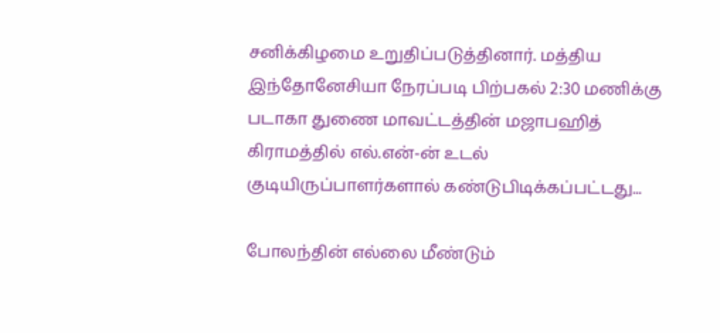சனிக்கிழமை உறுதிப்படுத்தினார். மத்திய இந்தோனேசியா நேரப்படி பிற்பகல் 2:30 மணிக்கு படாகா துணை மாவட்டத்தின் மஜாபஹித் கிராமத்தில் எல்.என்-ன் உடல் குடியிருப்பாளர்களால் கண்டுபிடிக்கப்பட்டது...

போலந்தின் எல்லை மீண்டும்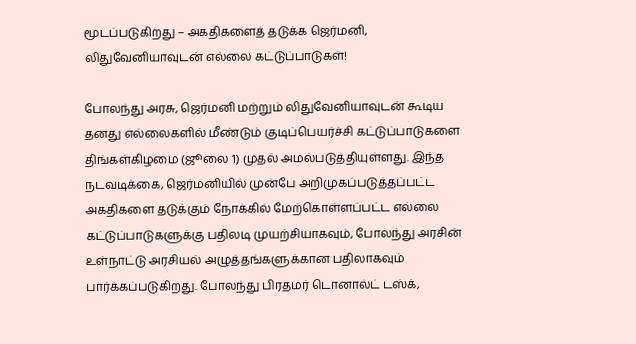மூடப்படுகிறது – அகதிகளைத் தடுக்க ஜெர்மனி, லிதுவேனியாவுடன் எல்லை கட்டுப்பாடுகள்!

போலந்து அரசு, ஜெர்மனி மற்றும் லிதுவேனியாவுடன் கூடிய தனது எல்லைகளில் மீண்டும் குடிப்பெயர்ச்சி கட்டுப்பாடுகளை திங்கள்கிழமை (ஜூலை 1) முதல் அமல்படுத்தியுள்ளது. இந்த நடவடிக்கை, ஜெர்மனியில் முன்பே அறிமுகப்படுத்தப்பட்ட அகதிகளை தடுக்கும் நோக்கில் மேற்கொள்ளப்பட்ட எல்லை கட்டுப்பாடுகளுக்கு பதிலடி முயற்சியாகவும், போலந்து அரசின் உள்நாட்டு அரசியல் அழுத்தங்களுக்கான பதிலாகவும் பார்க்கப்படுகிறது. போலந்து பிரதமர் டொனால்ட் டஸ்க்,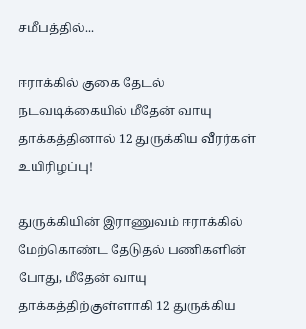சமீபத்தில்...

ஈராக்கில் குகை தேடல் நடவடிக்கையில் மீதேன் வாயு தாக்கத்தினால் 12 துருக்கிய வீரர்கள் உயிரிழப்பு!

துருக்கியின் இராணுவம் ஈராக்கில் மேற்கொண்ட தேடுதல் பணிகளின் போது, மீதேன் வாயு தாக்கத்திற்குள்ளாகி 12 துருக்கிய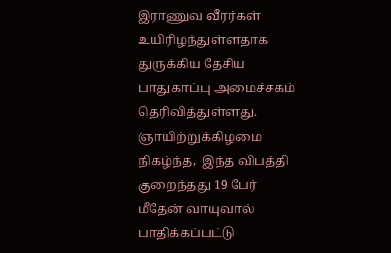இராணுவ வீரர்கள் உயிரிழந்துள்ளதாக துருக்கிய தேசிய பாதுகாப்பு அமைச்சகம் தெரிவித்துள்ளது. ஞாயிற்றுக்கிழமை நிகழ்ந்த,  இந்த விபத்தி குறைந்தது 19 பேர் மீதேன் வாயுவால் பாதிக்கப்பட்டு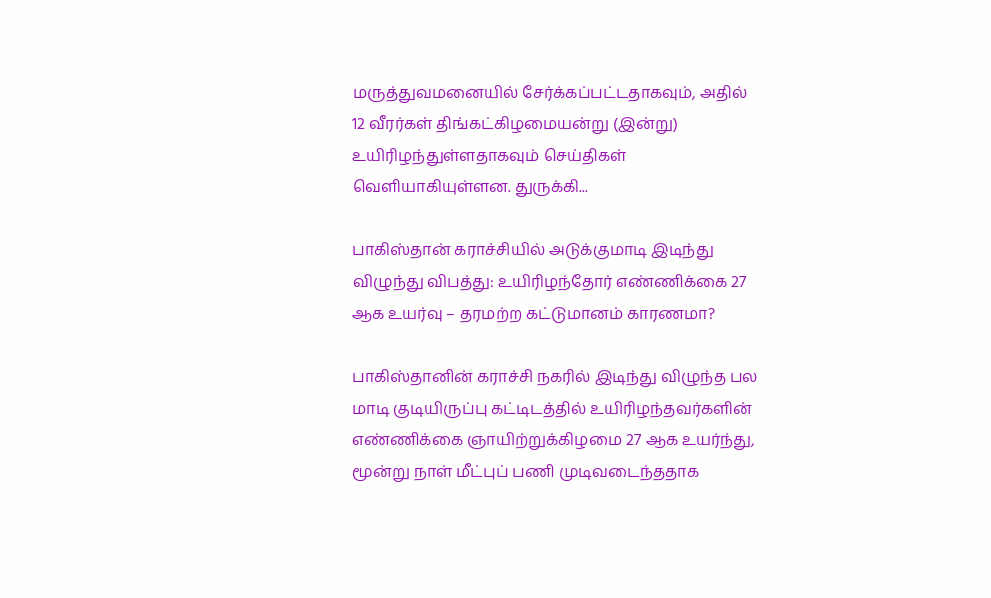மருத்துவமனையில் சேர்க்கப்பட்டதாகவும், அதில் 12 வீரர்கள் திங்கட்கிழமையன்று (இன்று) உயிரிழந்துள்ளதாகவும் செய்திகள் வெளியாகியுள்ளன. துருக்கி...

பாகிஸ்தான் கராச்சியில் அடுக்குமாடி இடிந்து விழுந்து விபத்து: உயிரிழந்தோர் எண்ணிக்கை 27 ஆக உயர்வு – தரமற்ற கட்டுமானம் காரணமா?

பாகிஸ்தானின் கராச்சி நகரில் இடிந்து விழுந்த பல மாடி குடியிருப்பு கட்டிடத்தில் உயிரிழந்தவர்களின் எண்ணிக்கை ஞாயிற்றுக்கிழமை 27 ஆக உயர்ந்து, மூன்று நாள் மீட்புப் பணி முடிவடைந்ததாக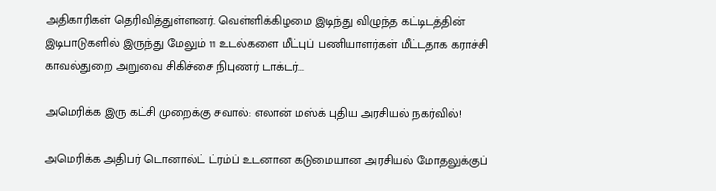அதிகாரிகள் தெரிவித்துள்ளனர். வெள்ளிக்கிழமை இடிந்து விழுந்த கட்டிடத்தின் இடிபாடுகளில் இருந்து மேலும் 11 உடல்களை மீட்புப் பணியாளர்கள் மீட்டதாக கராச்சி காவல்துறை அறுவை சிகிச்சை நிபுணர் டாக்டர்...

அமெரிக்க இரு கட்சி முறைக்கு சவால்: எலான் மஸ்க் புதிய அரசியல் நகர்வில்!

அமெரிக்க அதிபர் டொனால்ட் ட்ரம்ப் உடனான கடுமையான அரசியல் மோதலுக்குப்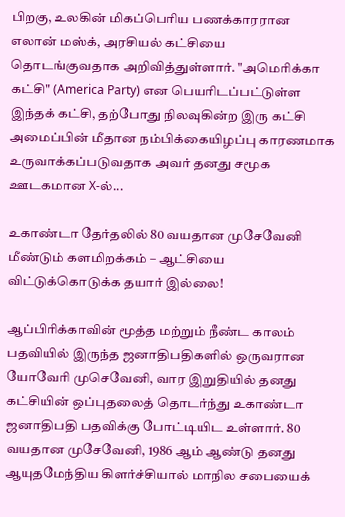பிறகு, உலகின் மிகப்பெரிய பணக்காரரான எலான் மஸ்க், அரசியல் கட்சியை தொடங்குவதாக அறிவித்துள்ளார். "அமெரிக்கா கட்சி" (America Party) என பெயரிடப்பட்டுள்ள இந்தக் கட்சி, தற்போது நிலவுகின்ற இரு கட்சி அமைப்பின் மீதான நம்பிக்கையிழப்பு காரணமாக உருவாக்கப்படுவதாக அவர் தனது சமூக ஊடகமான X-ல்...

உகாண்டா தேர்தலில் 80 வயதான முசேவேனி மீண்டும் களமிறக்கம் – ஆட்சியை விட்டுக்கொடுக்க தயார் இல்லை!

ஆப்பிரிக்காவின் மூத்த மற்றும் நீண்ட காலம் பதவியில் இருந்த ஜனாதிபதிகளில் ஒருவரான யோவேரி முசெவேனி, வார இறுதியில் தனது கட்சியின் ஒப்புதலைத் தொடர்ந்து உகாண்டா ஜனாதிபதி பதவிக்கு போட்டியிட உள்ளார். 80 வயதான முசேவேனி, 1986 ஆம் ஆண்டு தனது ஆயுதமேந்திய கிளர்ச்சியால் மாநில சபையைக்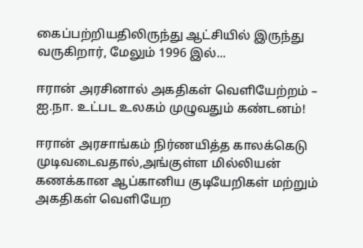கைப்பற்றியதிலிருந்து ஆட்சியில் இருந்து வருகிறார், மேலும் 1996 இல்...

ஈரான் அரசினால் அகதிகள் வெளியேற்றம் – ஐ.நா. உட்பட உலகம் முழுவதும் கண்டனம்!

ஈரான் அரசாங்கம் நிர்ணயித்த காலக்கெடு முடிவடைவதால்,அங்குள்ள மில்லியன் கணக்கான ஆப்கானிய குடியேறிகள் மற்றும் அகதிகள் வெளியேற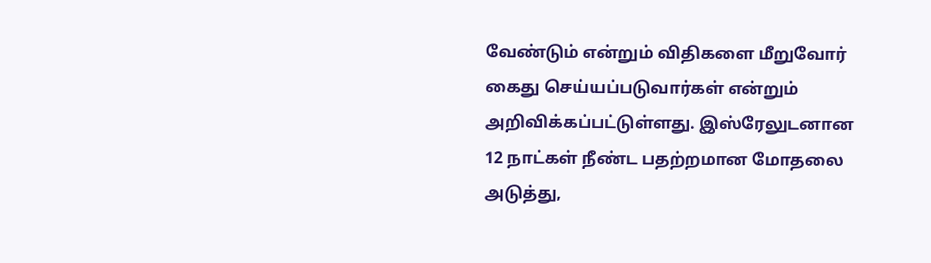வேண்டும் என்றும் விதிகளை மீறுவோர் கைது செய்யப்படுவார்கள் என்றும் அறிவிக்கப்பட்டுள்ளது. இஸ்ரேலுடனான 12 நாட்கள் நீண்ட பதற்றமான மோதலை அடுத்து,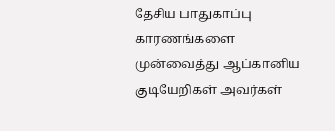தேசிய பாதுகாப்பு காரணங்களை முன்வைத்து ஆப்கானிய குடியேறிகள் அவர்கள்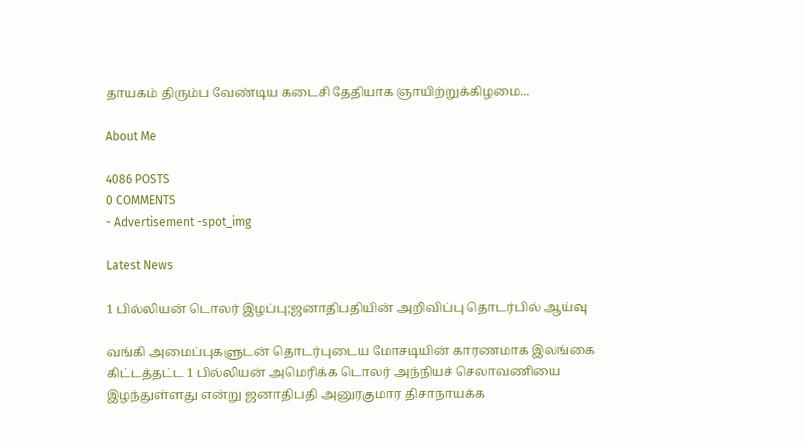தாயகம் திரும்ப வேண்டிய கடைசி தேதியாக ஞாயிற்றுக்கிழமை...

About Me

4086 POSTS
0 COMMENTS
- Advertisement -spot_img

Latest News

1 பில்லியன் டொலர் இழப்பு;ஜனாதிபதியின் அறிவிப்பு தொடர்பில் ஆய்வு

வங்கி அமைப்புகளுடன் தொடர்புடைய மோசடியின் காரணமாக இலங்கை கிட்டத்தட்ட 1 பில்லியன் அமெரிக்க டொலர் அந்நியச் செலாவணியை இழந்துள்ளது என்று ஜனாதிபதி அனுரகுமார திசாநாயக்க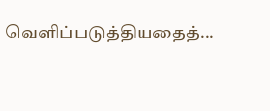வெளிப்படுத்தியதைத்...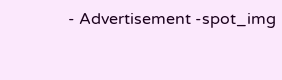- Advertisement -spot_img